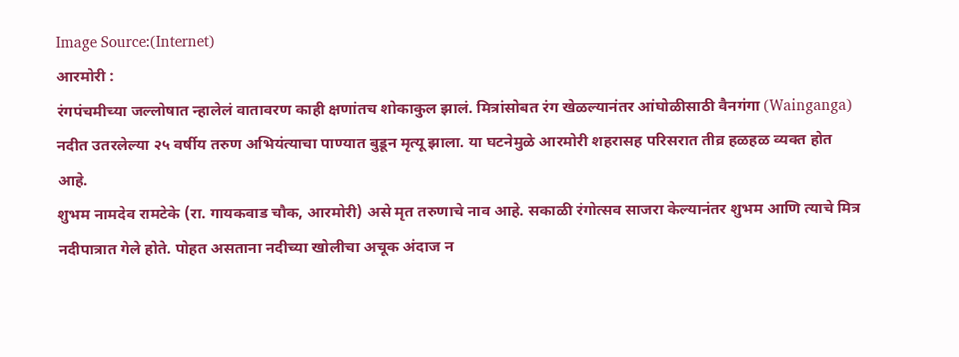Image Source:(Internet)
आरमोरी :
रंगपंचमीच्या जल्लोषात न्हालेलं वातावरण काही क्षणांतच शोकाकुल झालं. मित्रांसोबत रंग खेळल्यानंतर आंघोळीसाठी वैनगंगा (Wainganga) नदीत उतरलेल्या २५ वर्षीय तरुण अभियंत्याचा पाण्यात बुडून मृत्यू झाला. या घटनेमुळे आरमोरी शहरासह परिसरात तीव्र हळहळ व्यक्त होत आहे.
शुभम नामदेव रामटेके (रा. गायकवाड चौक, आरमोरी) असे मृत तरुणाचे नाव आहे. सकाळी रंगोत्सव साजरा केल्यानंतर शुभम आणि त्याचे मित्र नदीपात्रात गेले होते. पोहत असताना नदीच्या खोलीचा अचूक अंदाज न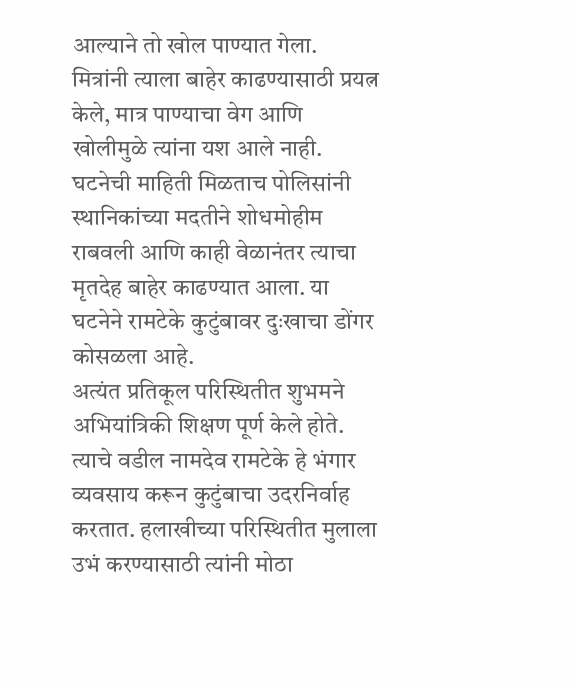आल्याने तो खोल पाण्यात गेला.
मित्रांनी त्याला बाहेर काढण्यासाठी प्रयत्न केले, मात्र पाण्याचा वेग आणि खोलीमुळे त्यांना यश आले नाही. घटनेची माहिती मिळताच पोलिसांनी स्थानिकांच्या मदतीने शोधमोहीम राबवली आणि काही वेळानंतर त्याचा मृतदेह बाहेर काढण्यात आला. या घटनेने रामटेके कुटुंबावर दुःखाचा डोंगर कोसळला आहे.
अत्यंत प्रतिकूल परिस्थितीत शुभमने अभियांत्रिकी शिक्षण पूर्ण केले होते. त्याचे वडील नामदेव रामटेके हे भंगार व्यवसाय करून कुटुंबाचा उदरनिर्वाह करतात. हलाखीच्या परिस्थितीत मुलाला उभं करण्यासाठी त्यांनी मोठा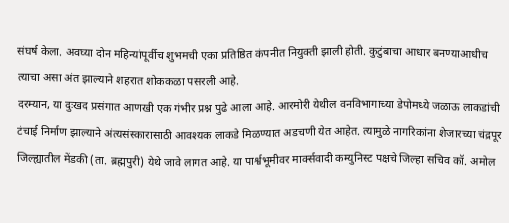संघर्ष केला. अवघ्या दोन महिन्यांपूर्वीच शुभमची एका प्रतिष्ठित कंपनीत नियुक्ती झाली होती. कुटुंबाचा आधार बनण्याआधीच त्याचा असा अंत झाल्याने शहरात शोककळा पसरली आहे.
दरम्यान, या दुःखद प्रसंगात आणखी एक गंभीर प्रश्न पुढे आला आहे. आरमोरी येथील वनविभागाच्या डेपोमध्ये जळाऊ लाकडांची टंचाई निर्माण झाल्याने अंत्यसंस्कारासाठी आवश्यक लाकडे मिळण्यात अडचणी येत आहेत. त्यामुळे नागरिकांना शेजारच्या चंद्रपूर जिल्ह्यातील मेंडकी (ता. ब्रह्मपुरी) येथे जावे लागत आहे. या पार्श्वभूमीवर मार्क्सवादी कम्युनिस्ट पक्षचे जिल्हा सचिव कॉ. अमोल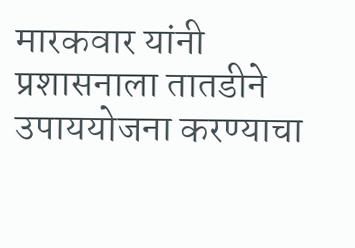मारकवार यांनी प्रशासनाला तातडीने उपाययोजना करण्याचा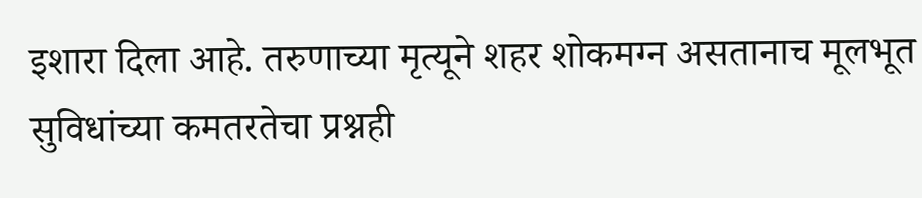इशारा दिला आहे. तरुणाच्या मृत्यूने शहर शोकमग्न असतानाच मूलभूत सुविधांच्या कमतरतेचा प्रश्नही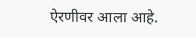ऐरणीवर आला आहे.